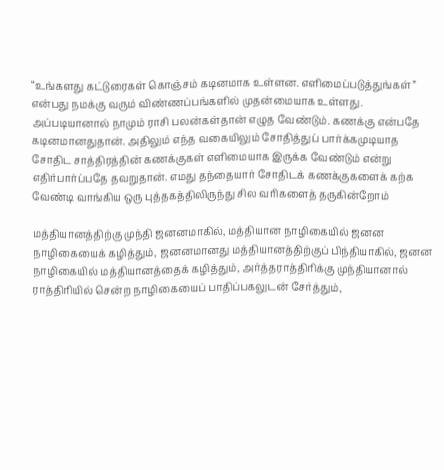“உங்களது கட்டுரைகள் கொஞ்சம் கடினமாக உள்ளன. எளிமைப்படுத்துங்கள்” என்பது நமக்கு வரும் விண்ணப்பங்களில் முதன்மையாக உள்ளது. அப்படியானால் நாமும் ராசி பலன்கள்தான் எழுத வேண்டும். கணக்கு என்பதே கடினமானதுதான். அதிலும் எந்த வகையிலும் சோதித்துப் பார்க்கமுடியாத சோதிட சாத்திரத்தின் கணக்குகள் எளிமையாக இருக்க வேண்டும் என்று எதிர்பார்ப்பதே தவறுதான். எமது தந்தையார் சோதிடக் கணக்குகளைக் கற்க வேண்டி வாங்கிய ஒரு புத்தகத்திலிருந்து சில வரிகளைத் தருகின்றோம்

மத்தியானத்திற்கு முந்தி ஜனனமாகில், மத்தியான நாழிகையில் ஜனன நாழிகையைக் கழித்தும், ஜனனமானது மத்தியானத்திற்குப் பிந்தியாகில், ஜனன நாழிகையில் மத்தியானத்தைக் கழித்தும், அர்த்தராத்திரிக்கு முந்தியானால் ராத்திரியில் சென்ற நாழிகையைப் பாதிப்பகலுடன் சேர்த்தும்,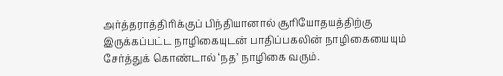அர்த்தராத்திரிக்குப் பிந்தியானால் சூரியோதயத்திற்கு இருக்கப்பட்ட நாழிகையுடன் பாதிப்பகலின் நாழிகையையும் சேர்த்துக் கொண்டால் ‘நத’ நாழிகை வரும்.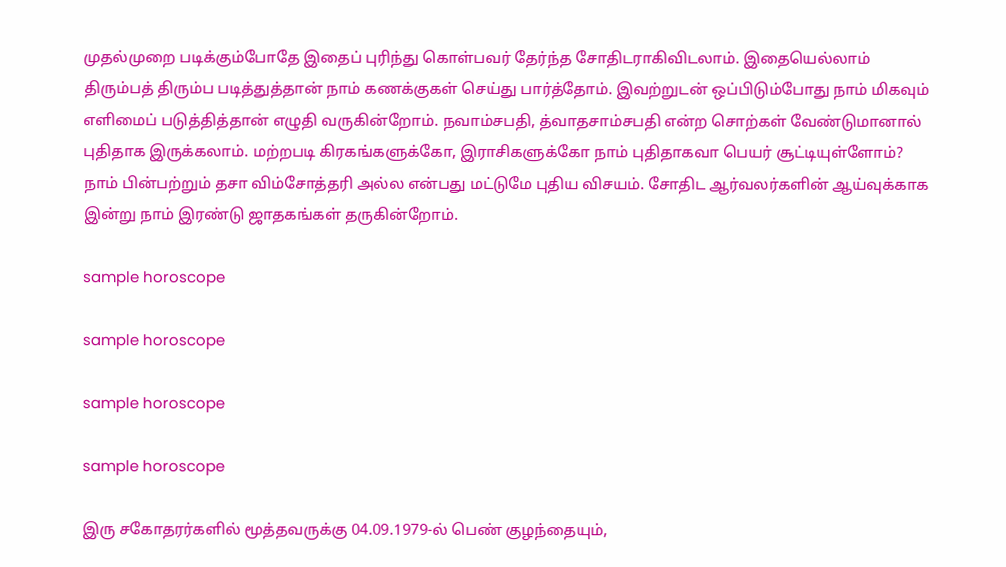முதல்முறை படிக்கும்போதே இதைப் புரிந்து கொள்பவர் தேர்ந்த சோதிடராகிவிடலாம். இதையெல்லாம் திரும்பத் திரும்ப படித்துத்தான் நாம் கணக்குகள் செய்து பார்த்தோம். இவற்றுடன் ஒப்பிடும்போது நாம் மிகவும் எளிமைப் படுத்தித்தான் எழுதி வருகின்றோம். நவாம்சபதி, த்வாதசாம்சபதி என்ற சொற்கள் வேண்டுமானால் புதிதாக இருக்கலாம். மற்றபடி கிரகங்களுக்கோ, இராசிகளுக்கோ நாம் புதிதாகவா பெயர் சூட்டியுள்ளோம்? நாம் பின்பற்றும் தசா விம்சோத்தரி அல்ல என்பது மட்டுமே புதிய விசயம். சோதிட ஆர்வலர்களின் ஆய்வுக்காக இன்று நாம் இரண்டு ஜாதகங்கள் தருகின்றோம்.

sample horoscope

sample horoscope

sample horoscope

sample horoscope

இரு சகோதரர்களில் மூத்தவருக்கு 04.09.1979-ல் பெண் குழந்தையும்,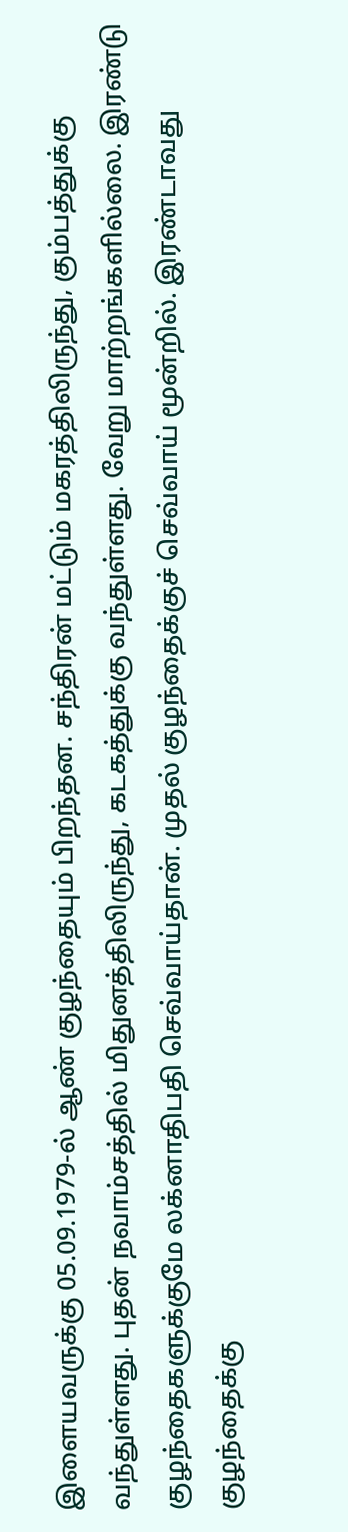இளையவருக்கு 05.09.1979-ல் ஆண் குழந்தையும் பிறந்தன. சந்திரன் மட்டும் மகரத்திலிருந்து, கும்பத்துக்கு வந்துள்ளது. புதன் நவாம்சத்தில் மிதுனத்திலிருந்து, கடகத்துக்கு வந்துள்ளது. வேறு மாற்றங்களில்லை. இரண்டு குழந்தைகளுக்குமே லக்னாதிபதி செவ்வாய்தான். முதல் குழந்தைக்குச் செவ்வாய் மூன்றில். இரண்டாவது குழந்தைக்கு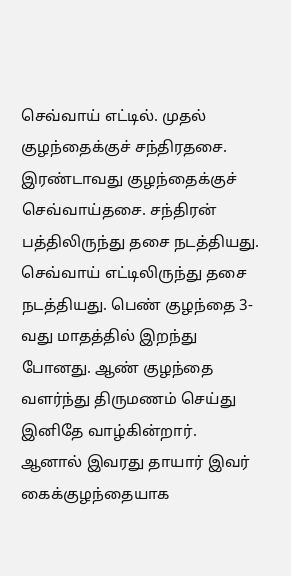செவ்வாய் எட்டில். முதல் குழந்தைக்குச் சந்திரதசை. இரண்டாவது குழந்தைக்குச் செவ்வாய்தசை. சந்திரன் பத்திலிருந்து தசை நடத்தியது. செவ்வாய் எட்டிலிருந்து தசை நடத்தியது. பெண் குழந்தை 3-வது மாதத்தில் இறந்து போனது. ஆண் குழந்தை வளர்ந்து திருமணம் செய்து இனிதே வாழ்கின்றார். ஆனால் இவரது தாயார் இவர் கைக்குழந்தையாக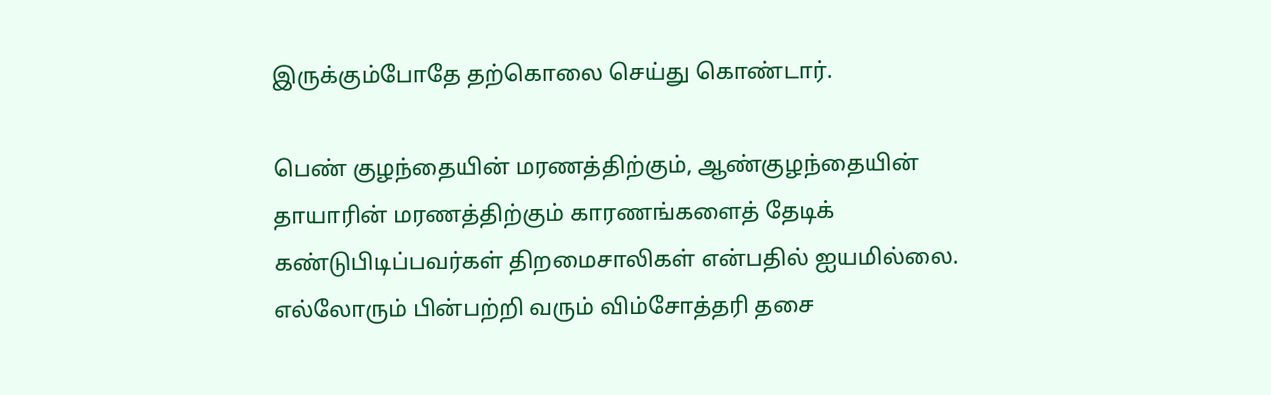இருக்கும்போதே தற்கொலை செய்து கொண்டார்.

பெண் குழந்தையின் மரணத்திற்கும், ஆண்குழந்தையின் தாயாரின் மரணத்திற்கும் காரணங்களைத் தேடிக் கண்டுபிடிப்பவர்கள் திறமைசாலிகள் என்பதில் ஐயமில்லை. எல்லோரும் பின்பற்றி வரும் விம்சோத்தரி தசை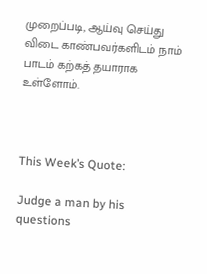முறைப்படி, ஆய்வு செய்து விடை காண்பவர்களிடம் நாம் பாடம் கற்கத் தயாராக உள்ளோம்.



This Week’s Quote:

Judge a man by his questions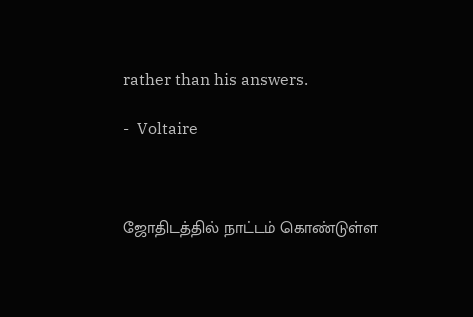rather than his answers.

-  Voltaire



ஜோதிடத்தில் நாட்டம் கொண்டுள்ள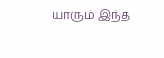யாரும் இந்த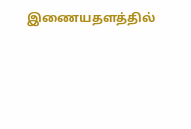இணையதளத்தில்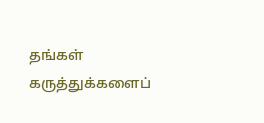தங்கள் கருத்துக்களைப்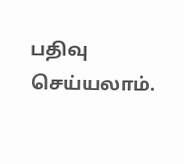பதிவு செய்யலாம்.